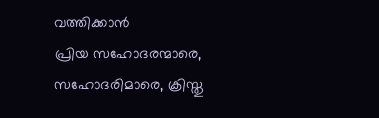വത്തിക്കാൻ
പ്രിയ സഹോദരന്മാരെ, സഹോദരിമാരെ, ക്രിസ്തു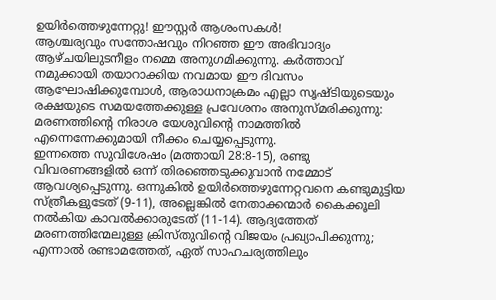ഉയിർത്തെഴുന്നേറ്റു! ഈസ്റ്റർ ആശംസകൾ!
ആശ്ചര്യവും സന്തോഷവും നിറഞ്ഞ ഈ അഭിവാദ്യം ആഴ്ചയിലുടനീളം നമ്മെ അനുഗമിക്കുന്നു. കർത്താവ് നമുക്കായി തയാറാക്കിയ നവമായ ഈ ദിവസം ആഘോഷിക്കുമ്പോൾ, ആരാധനാക്രമം എല്ലാ സൃഷ്ടിയുടെയും രക്ഷയുടെ സമയത്തേക്കുള്ള പ്രവേശനം അനുസ്മരിക്കുന്നു: മരണത്തിന്റെ നിരാശ യേശുവിന്റെ നാമത്തിൽ എന്നെന്നേക്കുമായി നീക്കം ചെയ്യപ്പെടുന്നു.
ഇന്നത്തെ സുവിശേഷം (മത്തായി 28:8-15), രണ്ടു വിവരണങ്ങളിൽ ഒന്ന് തിരഞ്ഞെടുക്കുവാൻ നമ്മോട് ആവശ്യപ്പെടുന്നു. ഒന്നുകിൽ ഉയിർത്തെഴുന്നേറ്റവനെ കണ്ടുമുട്ടിയ സ്ത്രീകളുടേത് (9-11), അല്ലെങ്കിൽ നേതാക്കന്മാർ കൈക്കൂലി നൽകിയ കാവൽക്കാരുടേത് (11-14). ആദ്യത്തേത് മരണത്തിന്മേലുള്ള ക്രിസ്തുവിന്റെ വിജയം പ്രഖ്യാപിക്കുന്നു; എന്നാൽ രണ്ടാമത്തേത്, ഏത് സാഹചര്യത്തിലും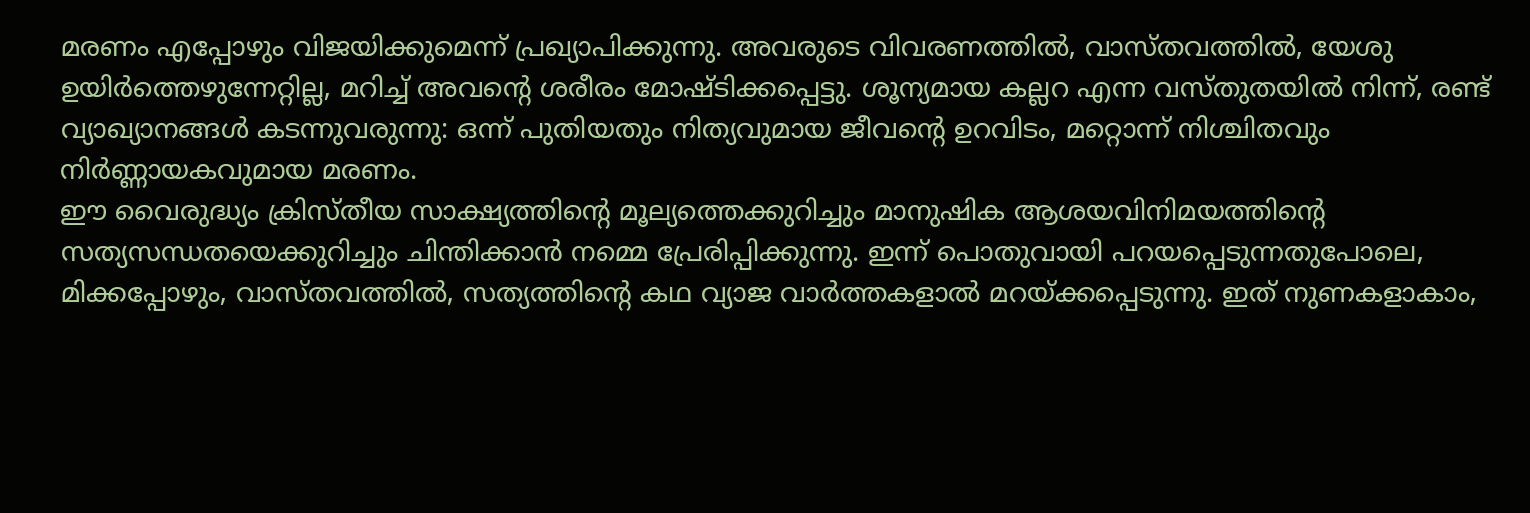മരണം എപ്പോഴും വിജയിക്കുമെന്ന് പ്രഖ്യാപിക്കുന്നു. അവരുടെ വിവരണത്തിൽ, വാസ്തവത്തിൽ, യേശു ഉയിർത്തെഴുന്നേറ്റില്ല, മറിച്ച് അവന്റെ ശരീരം മോഷ്ടിക്കപ്പെട്ടു. ശൂന്യമായ കല്ലറ എന്ന വസ്തുതയിൽ നിന്ന്, രണ്ട് വ്യാഖ്യാനങ്ങൾ കടന്നുവരുന്നു: ഒന്ന് പുതിയതും നിത്യവുമായ ജീവന്റെ ഉറവിടം, മറ്റൊന്ന് നിശ്ചിതവും നിർണ്ണായകവുമായ മരണം.
ഈ വൈരുദ്ധ്യം ക്രിസ്തീയ സാക്ഷ്യത്തിന്റെ മൂല്യത്തെക്കുറിച്ചും മാനുഷിക ആശയവിനിമയത്തിന്റെ സത്യസന്ധതയെക്കുറിച്ചും ചിന്തിക്കാൻ നമ്മെ പ്രേരിപ്പിക്കുന്നു. ഇന്ന് പൊതുവായി പറയപ്പെടുന്നതുപോലെ, മിക്കപ്പോഴും, വാസ്തവത്തിൽ, സത്യത്തിന്റെ കഥ വ്യാജ വാർത്തകളാൽ മറയ്ക്കപ്പെടുന്നു. ഇത് നുണകളാകാം,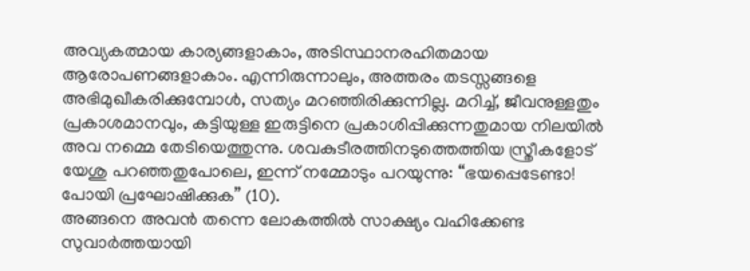അവ്യകത്മായ കാര്യങ്ങളാകാം, അടിസ്ഥാനരഹിതമായ ആരോപണങ്ങളാകാം. എന്നിരുന്നാലും, അത്തരം തടസ്സങ്ങളെ അഭിമുഖീകരിക്കുമ്പോൾ, സത്യം മറഞ്ഞിരിക്കുന്നില്ല. മറിച്ച്, ജീവനുള്ളതും പ്രകാശമാനവും, കട്ടിയുള്ള ഇരുട്ടിനെ പ്രകാശിപ്പിക്കുന്നതുമായ നിലയിൽ അവ നമ്മെ തേടിയെത്തുന്നു. ശവകുടീരത്തിനടുത്തെത്തിയ സ്ത്രീകളോട് യേശു പറഞ്ഞതുപോലെ, ഇന്ന് നമ്മോടും പറയുന്നു: “ഭയപ്പെടേണ്ടാ! പോയി പ്രഘോഷിക്കുക” (10).
അങ്ങനെ അവൻ തന്നെ ലോകത്തിൽ സാക്ഷ്യം വഹിക്കേണ്ട സുവാർത്തയായി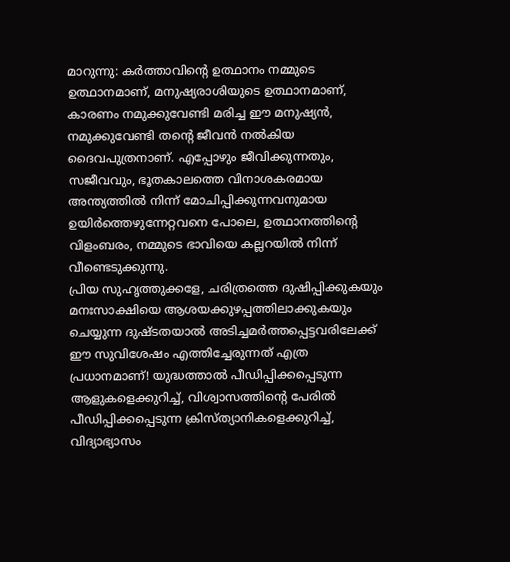മാറുന്നു: കർത്താവിന്റെ ഉത്ഥാനം നമ്മുടെ ഉത്ഥാനമാണ്, മനുഷ്യരാശിയുടെ ഉത്ഥാനമാണ്, കാരണം നമുക്കുവേണ്ടി മരിച്ച ഈ മനുഷ്യൻ, നമുക്കുവേണ്ടി തന്റെ ജീവൻ നൽകിയ ദൈവപുത്രനാണ്. എപ്പോഴും ജീവിക്കുന്നതും, സജീവവും, ഭൂതകാലത്തെ വിനാശകരമായ അന്ത്യത്തിൽ നിന്ന് മോചിപ്പിക്കുന്നവനുമായ ഉയിർത്തെഴുന്നേറ്റവനെ പോലെ, ഉത്ഥാനത്തിന്റെ വിളംബരം, നമ്മുടെ ഭാവിയെ കല്ലറയിൽ നിന്ന് വീണ്ടെടുക്കുന്നു.
പ്രിയ സുഹൃത്തുക്കളേ, ചരിത്രത്തെ ദുഷിപ്പിക്കുകയും മനഃസാക്ഷിയെ ആശയക്കുഴപ്പത്തിലാക്കുകയും ചെയ്യുന്ന ദുഷ്ടതയാൽ അടിച്ചമർത്തപ്പെട്ടവരിലേക്ക് ഈ സുവിശേഷം എത്തിച്ചേരുന്നത് എത്ര പ്രധാനമാണ്! യുദ്ധത്താൽ പീഡിപ്പിക്കപ്പെടുന്ന ആളുകളെക്കുറിച്ച്, വിശ്വാസത്തിന്റെ പേരിൽ പീഡിപ്പിക്കപ്പെടുന്ന ക്രിസ്ത്യാനികളെക്കുറിച്ച്, വിദ്യാഭ്യാസം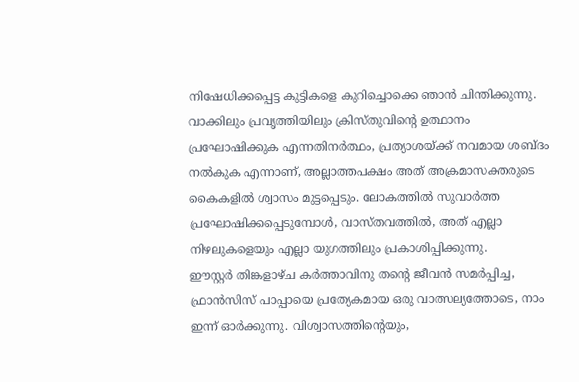നിഷേധിക്കപ്പെട്ട കുട്ടികളെ കുറിച്ചൊക്കെ ഞാൻ ചിന്തിക്കുന്നു. വാക്കിലും പ്രവൃത്തിയിലും ക്രിസ്തുവിന്റെ ഉത്ഥാനം പ്രഘോഷിക്കുക എന്നതിനർത്ഥം, പ്രത്യാശയ്ക്ക് നവമായ ശബ്ദം നൽകുക എന്നാണ്, അല്ലാത്തപക്ഷം അത് അക്രമാസക്തരുടെ കൈകളിൽ ശ്വാസം മുട്ടപ്പെടും. ലോകത്തിൽ സുവാർത്ത പ്രഘോഷിക്കപ്പെടുമ്പോൾ, വാസ്തവത്തിൽ, അത് എല്ലാ നിഴലുകളെയും എല്ലാ യുഗത്തിലും പ്രകാശിപ്പിക്കുന്നു.
ഈസ്റ്റർ തിങ്കളാഴ്ച കർത്താവിനു തന്റെ ജീവൻ സമർപ്പിച്ച, ഫ്രാൻസിസ് പാപ്പായെ പ്രത്യേകമായ ഒരു വാത്സല്യത്തോടെ, നാം ഇന്ന് ഓർക്കുന്നു. വിശ്വാസത്തിന്റെയും,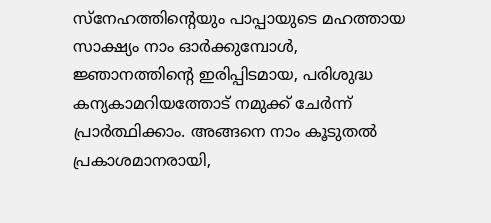സ്നേഹത്തിന്റെയും പാപ്പായുടെ മഹത്തായ സാക്ഷ്യം നാം ഓർക്കുമ്പോൾ, ജ്ഞാനത്തിന്റെ ഇരിപ്പിടമായ, പരിശുദ്ധ കന്യകാമറിയത്തോട് നമുക്ക് ചേർന്ന് പ്രാർത്ഥിക്കാം. അങ്ങനെ നാം കൂടുതൽ പ്രകാശമാനരായി,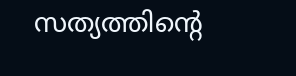സത്യത്തിന്റെ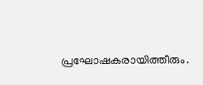പ്രഘോഷകരായിത്തീരും.